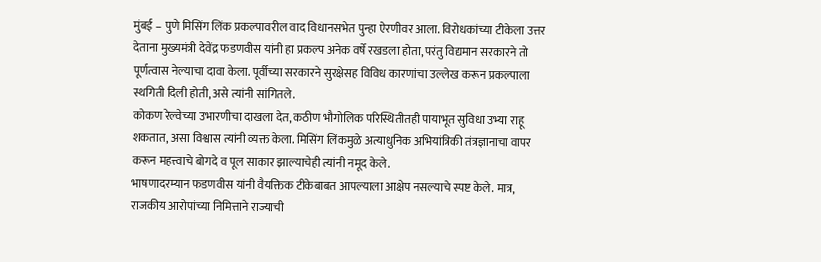मुंबई – पुणे मिसिंग लिंक प्रकल्पावरील वाद विधानसभेत पुन्हा ऐरणीवर आला. विरोधकांच्या टीकेला उत्तर देताना मुख्यमंत्री देवेंद्र फडणवीस यांनी हा प्रकल्प अनेक वर्षे रखडला होता, परंतु विद्यमान सरकारने तो पूर्णत्वास नेल्याचा दावा केला. पूर्वीच्या सरकारने सुरक्षेसह विविध कारणांचा उल्लेख करून प्रकल्पाला स्थगिती दिली होती, असे त्यांनी सांगितले.
कोकण रेल्वेच्या उभारणीचा दाखला देत, कठीण भौगोलिक परिस्थितीतही पायाभूत सुविधा उभ्या राहू शकतात, असा विश्वास त्यांनी व्यक्त केला. मिसिंग लिंकमुळे अत्याधुनिक अभियांत्रिकी तंत्रज्ञानाचा वापर करून महत्त्वाचे बोगदे व पूल साकार झाल्याचेही त्यांनी नमूद केले.
भाषणादरम्यान फडणवीस यांनी वैयक्तिक टीकेबाबत आपल्याला आक्षेप नसल्याचे स्पष्ट केले. मात्र, राजकीय आरोपांच्या निमित्ताने राज्याची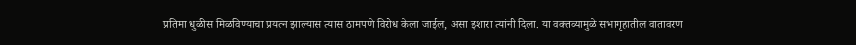प्रतिमा धुळीस मिळविण्याचा प्रयत्न झाल्यास त्यास ठामपणे विरोध केला जाईल, असा इशारा त्यांनी दिला. या वक्तव्यामुळे सभागृहातील वातावरण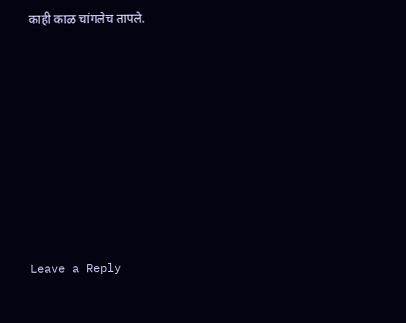काही काळ चांगलेच तापले.











Leave a Reply